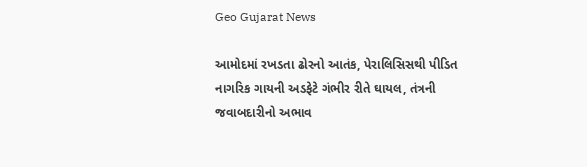Geo Gujarat News

આમોદમાં રખડતા ઢોરનો આતંક, પેરાલિસિસથી પીડિત નાગરિક ગાયની અડફેટે ગંભીર રીતે ઘાયલ, તંત્રની જવાબદારીનો અભાવ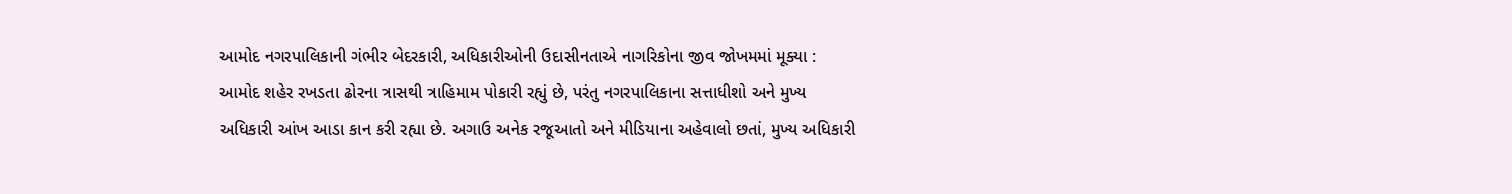આમોદ નગરપાલિકાની ગંભીર બેદરકારી, અધિકારીઓની ઉદાસીનતાએ નાગરિકોના જીવ જોખમમાં મૂક્યા : આમોદ શહેર રખડતા ઢોરના ત્રાસથી ત્રાહિમામ પોકારી રહ્યું છે, પરંતુ નગરપાલિકાના સત્તાધીશો અને મુખ્ય અધિકારી આંખ આડા કાન કરી રહ્યા છે. અગાઉ અનેક રજૂઆતો અને મીડિયાના અહેવાલો છતાં, મુખ્ય અધિકારી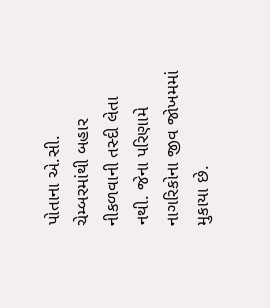પોતાના એ.સી. ચેમ્બરમાંથી બહાર નીકળવાની તસ્દી લેતા નથી. જેના પરિણામે નાગરિકોના જીવ જોખમમાં મુકાયા છે.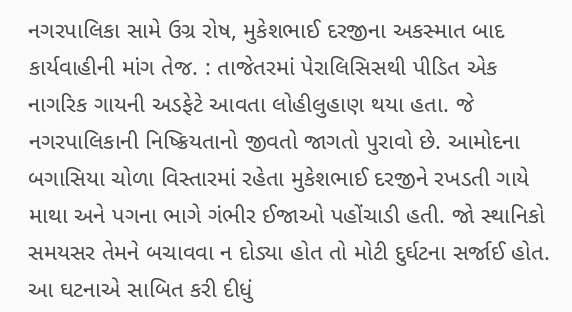નગરપાલિકા સામે ઉગ્ર રોષ, મુકેશભાઈ દરજીના અકસ્માત બાદ કાર્યવાહીની માંગ તેજ. : તાજેતરમાં પેરાલિસિસથી પીડિત એક નાગરિક ગાયની અડફેટે આવતા લોહીલુહાણ થયા હતા. જે નગરપાલિકાની નિષ્ક્રિયતાનો જીવતો જાગતો પુરાવો છે. આમોદના બગાસિયા ચોળા વિસ્તારમાં રહેતા મુકેશભાઈ દરજીને રખડતી ગાયે માથા અને પગના ભાગે ગંભીર ઈજાઓ પહોંચાડી હતી. જો સ્થાનિકો સમયસર તેમને બચાવવા ન દોડ્યા હોત તો મોટી દુર્ઘટના સર્જાઈ હોત. આ ઘટનાએ સાબિત કરી દીધું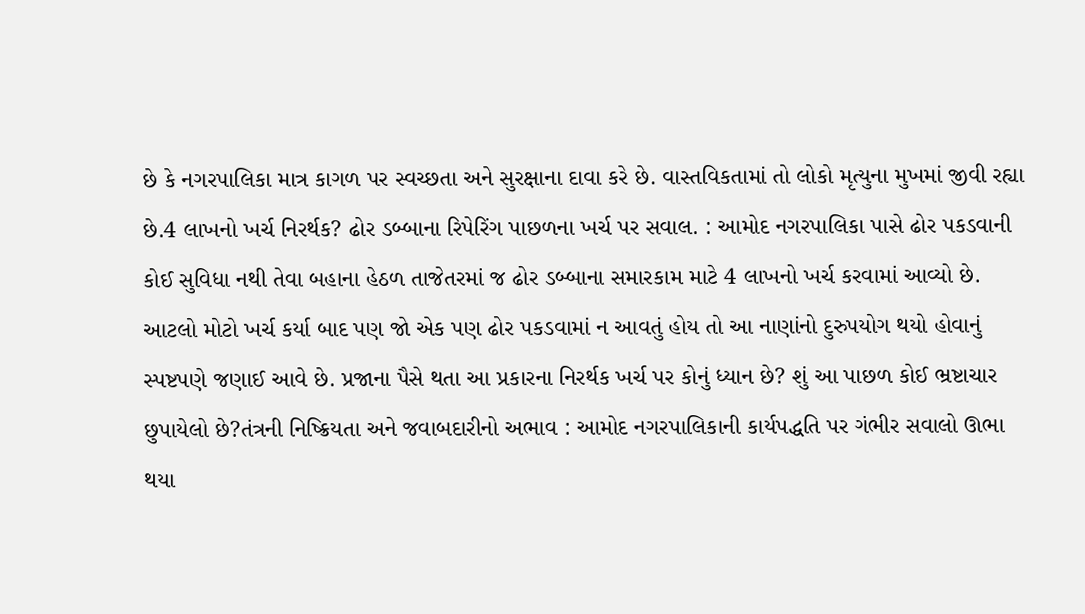છે કે નગરપાલિકા માત્ર કાગળ પર સ્વચ્છતા અને સુરક્ષાના દાવા કરે છે. વાસ્તવિકતામાં તો લોકો મૃત્યુના મુખમાં જીવી રહ્યા છે.4 લાખનો ખર્ચ નિરર્થક? ઢોર ડબ્બાના રિપેરિંગ પાછળના ખર્ચ પર સવાલ. : આમોદ નગરપાલિકા પાસે ઢોર પકડવાની કોઈ સુવિધા નથી તેવા બહાના હેઠળ તાજેતરમાં જ ઢોર ડબ્બાના સમારકામ માટે 4 લાખનો ખર્ચ કરવામાં આવ્યો છે. આટલો મોટો ખર્ચ કર્યા બાદ પણ જો એક પણ ઢોર પકડવામાં ન આવતું હોય તો આ નાણાંનો દુરુપયોગ થયો હોવાનું સ્પષ્ટપણે જણાઈ આવે છે. પ્રજાના પૈસે થતા આ પ્રકારના નિરર્થક ખર્ચ પર કોનું ધ્યાન છે? શું આ પાછળ કોઈ ભ્રષ્ટાચાર છુપાયેલો છે?તંત્રની નિષ્ક્રિયતા અને જવાબદારીનો અભાવ : આમોદ નગરપાલિકાની કાર્યપદ્ધતિ પર ગંભીર સવાલો ઊભા થયા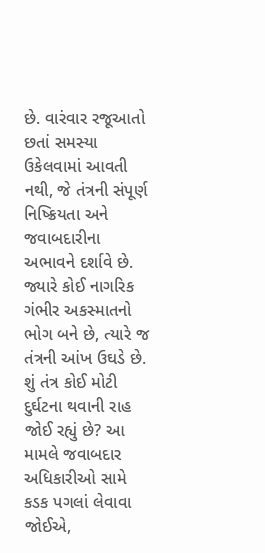છે. વારંવાર રજૂઆતો છતાં સમસ્યા ઉકેલવામાં આવતી નથી, જે તંત્રની સંપૂર્ણ નિષ્ક્રિયતા અને જવાબદારીના અભાવને દર્શાવે છે. જ્યારે કોઈ નાગરિક ગંભીર અકસ્માતનો ભોગ બને છે, ત્યારે જ તંત્રની આંખ ઉઘડે છે. શું તંત્ર કોઈ મોટી દુર્ઘટના થવાની રાહ જોઈ રહ્યું છે? આ મામલે જવાબદાર અધિકારીઓ સામે કડક પગલાં લેવાવા જોઈએ,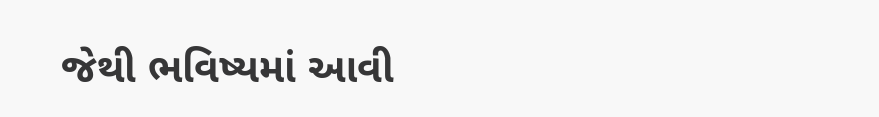જેથી ભવિષ્યમાં આવી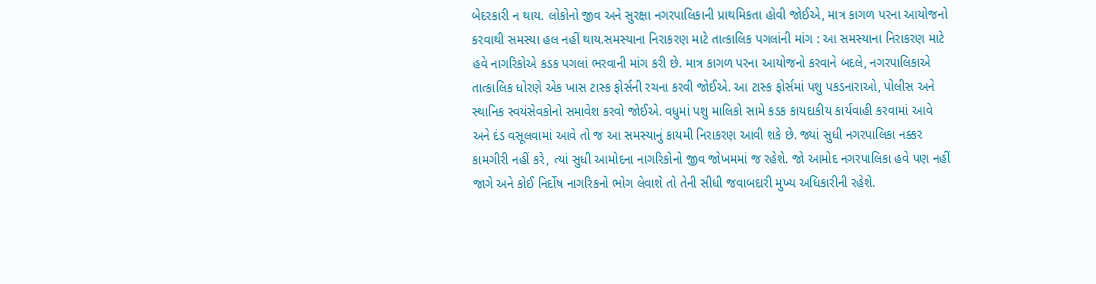બેદરકારી ન થાય. લોકોનો જીવ અને સુરક્ષા નગરપાલિકાની પ્રાથમિકતા હોવી જોઈએ, માત્ર કાગળ પરના આયોજનો કરવાથી સમસ્યા હલ નહીં થાય.સમસ્યાના નિરાકરણ માટે તાત્કાલિક પગલાંની માંગ : આ સમસ્યાના નિરાકરણ માટે હવે નાગરિકોએ કડક પગલાં ભરવાની માંગ કરી છે. માત્ર કાગળ પરના આયોજનો કરવાને બદલે, નગરપાલિકાએ તાત્કાલિક ધોરણે એક ખાસ ટાસ્ક ફોર્સની રચના કરવી જોઈએ. આ ટાસ્ક ફોર્સમાં પશુ પકડનારાઓ, પોલીસ અને સ્થાનિક સ્વયંસેવકોનો સમાવેશ કરવો જોઈએ. વધુમાં પશુ માલિકો સામે કડક કાયદાકીય કાર્યવાહી કરવામાં આવે અને દંડ વસૂલવામાં આવે તો જ આ સમસ્યાનું કાયમી નિરાકરણ આવી શકે છે. જ્યાં સુધી નગરપાલિકા નક્કર કામગીરી નહીં કરે, ત્યાં સુધી આમોદના નાગરિકોનો જીવ જોખમમાં જ રહેશે. જો આમોદ નગરપાલિકા હવે પણ નહીં જાગે અને કોઈ નિર્દોષ નાગરિકનો ભોગ લેવાશે તો તેની સીધી જવાબદારી મુખ્ય અધિકારીની રહેશે.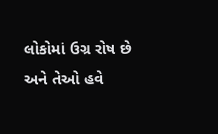લોકોમાં ઉગ્ર રોષ છે અને તેઓ હવે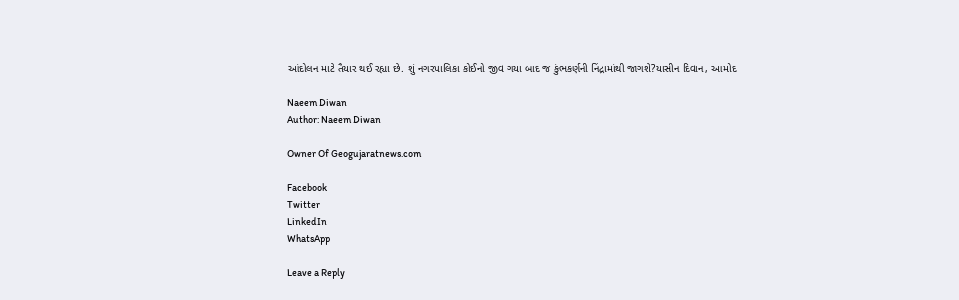આંદોલન માટે તૈયાર થઈ રહ્યા છે. શું નગરપાલિકા કોઈનો જીવ ગયા બાદ જ કુંભકર્ણની નિંદ્રામાંથી જાગશે?યાસીન દિવાન, આમોદ

Naeem Diwan
Author: Naeem Diwan

Owner Of Geogujaratnews.com

Facebook
Twitter
LinkedIn
WhatsApp

Leave a Reply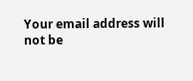Your email address will not be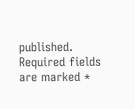published. Required fields are marked *